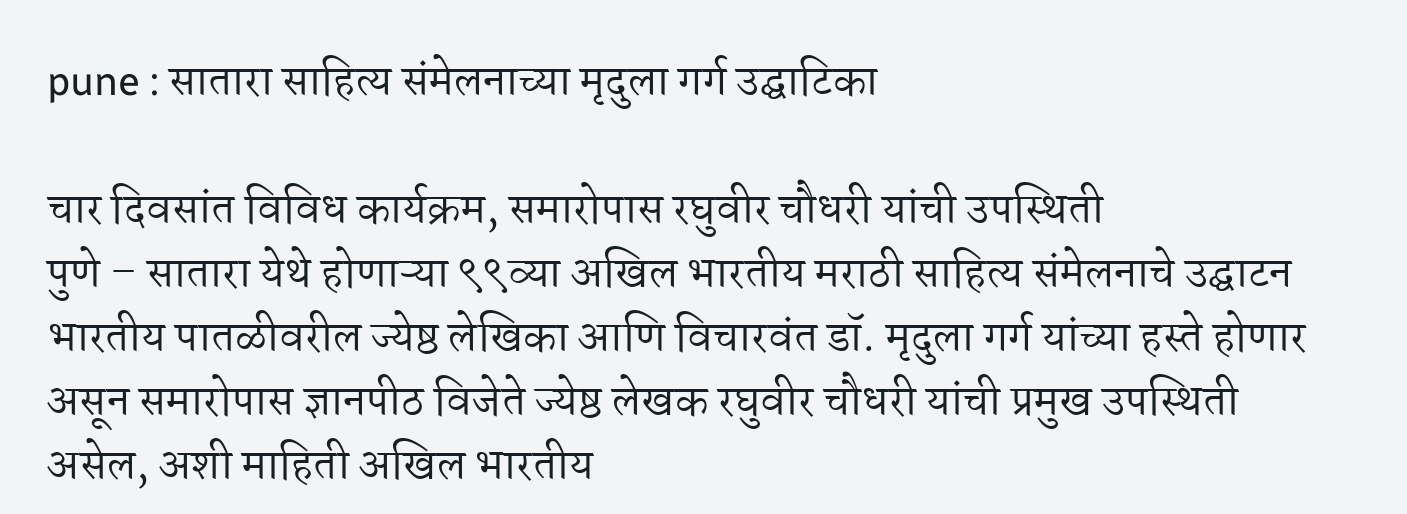pune : सातारा साहित्य संमेलनाच्या मृदुला गर्ग उद्घाटिका

चार दिवसांत विविध कार्यक्रम, समारोपास रघुवीर चौधरी यांची उपस्थिती
पुणे – सातारा येथे होणाऱ्या ९९व्या अखिल भारतीय मराठी साहित्य संमेलनाचे उद्घाटन भारतीय पातळीवरील ज्येष्ठ लेखिका आणि विचारवंत डॉ. मृदुला गर्ग यांच्या हस्ते होणार असून समारोपास ज्ञानपीठ विजेते ज्येष्ठ लेखक रघुवीर चौधरी यांची प्रमुख उपस्थिती असेल, अशी माहिती अखिल भारतीय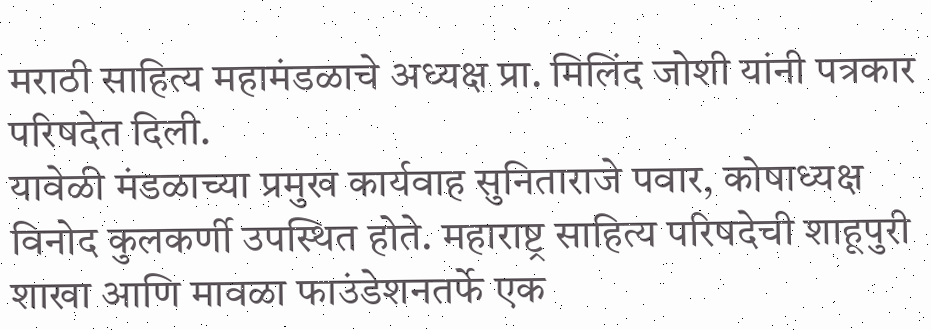मराठी साहित्य महामंडळाचे अध्यक्ष प्रा. मिलिंद जोशी यांनी पत्रकार परिषदेत दिली.
यावेळी मंडळाच्या प्रमुख कार्यवाह सुनिताराजे पवार, कोषाध्यक्ष विनोद कुलकर्णी उपस्थित होते. महाराष्ट्र साहित्य परिषदेची शाहूपुरी शाखा आणि मावळा फाउंडेशनतर्फे एक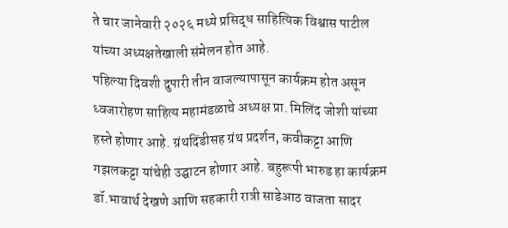ते चार जानेवारी २०२६ मध्ये प्रसिद्ध साहित्यिक विश्वास पाटील यांच्या अध्यक्षतेखाली संमेलन होत आहे.
पहिल्या दिवशी दुपारी तीन वाजल्यापासून कार्यक्रम होत असून ध्वजारोहण साहित्य महामंडळाचे अध्यक्ष प्रा. मिलिंद जोशी यांच्या हस्ते होणार आहे. ग्रंथदिंडीसह ग्रंथ प्रदर्शन, कवीकट्टा आणि गझलकट्टा यांचेही उद्घाटन होणार आहे. बहुरूपी भारुड हा कार्यक्रम डॉ.भावार्थ देखणे आणि सहकारी रात्री साडेआठ वाजता सादर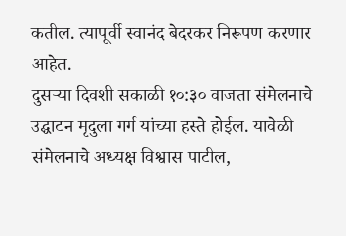कतील. त्यापूर्वी स्वानंद बेदरकर निरूपण करणार आहेत.
दुसऱ्या दिवशी सकाळी १०:३० वाजता संमेलनाचे उद्घाटन मृदुला गर्ग यांच्या हस्ते होईल. यावेळी संमेलनाचे अध्यक्ष विश्वास पाटील,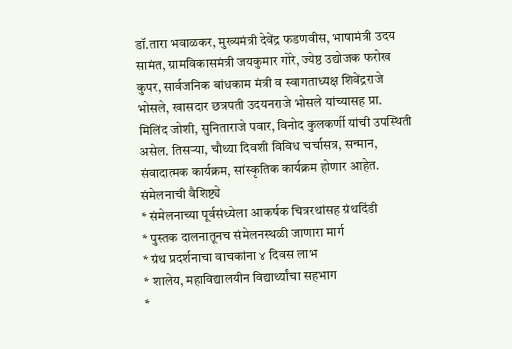डॉ.तारा भवाळकर, मुख्यमंत्री देवेंद्र फडणवीस, भाषामंत्री उदय सामंत, ग्रामविकासमंत्री जयकुमार गोरे, ज्येष्ठ उद्योजक फरोख कुपर, सार्वजनिक बांधकाम मंत्री व स्वागताध्यक्ष शिवेंद्रराजे भोसले, खासदार छत्रपती उदयनराजे भोसले यांच्यासह प्रा. मिलिंद जोशी, सुनिताराजे पवार, विनोद कुलकर्णी यांची उपस्थिती असेल. तिसऱ्या, चौथ्या दिवशी विविध चर्चासत्र, सन्मान, संवादात्मक कार्यक्रम, सांस्कृतिक कार्यक्रम होणार आहेत.
संमेलनाची वैशिष्ट्ये
* संमेलनाच्या पूर्वसंध्येला आकर्षक चित्ररथांसह ग्रंथदिंडी
* पुस्तक दालनातूनच संमेलनस्थळी जाणारा मार्ग
* ग्रंथ प्रदर्शनाचा वाचकांना ४ दिवस लाभ
* शालेय, महाविद्यालयीन विद्यार्थ्यांचा सहभाग
*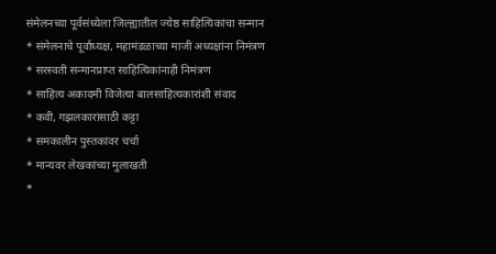संमेलनच्या पूर्वसंध्येला जिल्ह्यातील ज्येष्ठ साहित्यिकांचा सन्मान
* संमेलनाचे पूर्वाध्यक्ष, महामंडळाच्या माजी अध्यक्षांना निमंत्रण
* सरस्वती सन्मानप्राप्त साहित्यिकांनाही निमंत्रण
* साहित्य अकादमी विजेत्या बालसाहित्यकारांशी संवाद
* कवी, गझलकारांसाठी कट्टा
* समकालीन पुस्तकांवर चर्चा
* मान्यवर लेखकांच्या मुलाखती
*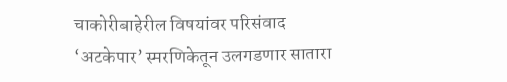चाकोरीबाहेरील विषयांवर परिसंवाद
‘अटकेपार’ स्मरणिकेतून उलगडणार सातारा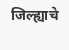जिल्ह्याचे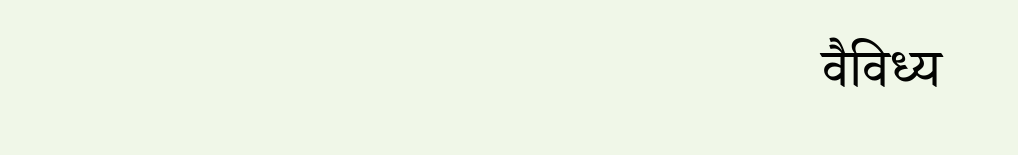वैविध्य